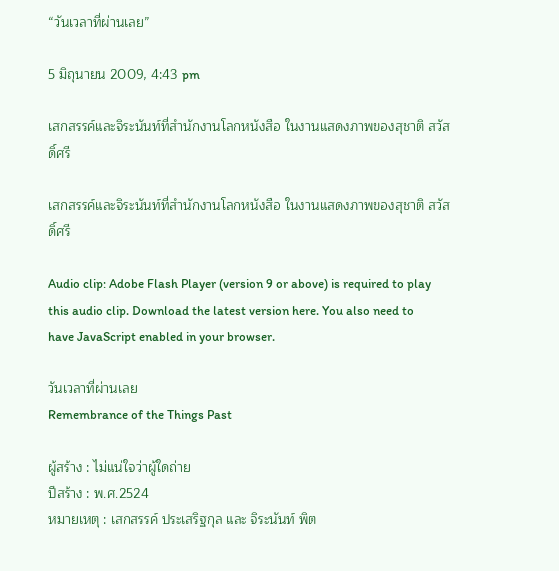“วันเวลาที่ผ่านเลย”

5 มิถุนายน 2009, 4:43 pm

เสกสรรค์และจิระนันท์ที่สำนักงานโลกหนังสือ ในงานแสดงภาพของสุชาติ สวัสดิ์ศรี

เสกสรรค์และจิระนันท์ที่สำนักงานโลกหนังสือ ในงานแสดงภาพของสุชาติ สวัสดิ์ศรี

Audio clip: Adobe Flash Player (version 9 or above) is required to play this audio clip. Download the latest version here. You also need to have JavaScript enabled in your browser.

วันเวลาที่ผ่านเลย
Remembrance of the Things Past

ผู้สร้าง : ไม่แน่ใจว่าผู้ใดถ่าย
ปีสร้าง : พ.ศ.2524
หมายเหตุ : เสกสรรค์ ประเสริฐกุล และ จิระนันท์ พิต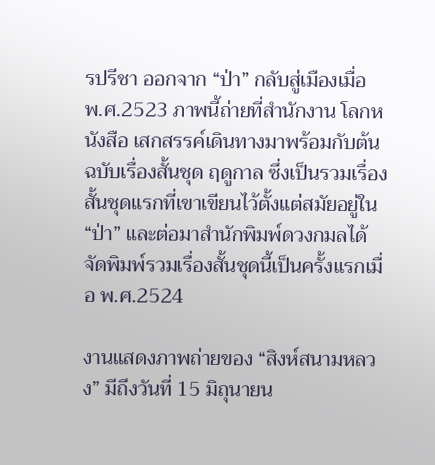รปรีชา ออกจาก “ป่า” กลับสู่เมืองเมื่อ พ.ศ.2523 ภาพนี้ถ่ายที่สำนักงาน โลกหนังสือ เสกสรรค์เดินทางมาพร้อมกับต้นฉบับเรื่องสั้นชุด ฤดูกาล ซึ่งเป็นรวมเรื่องสั้นชุดแรกที่เขาเขียนไว้ตั้งแต่สมัยอยู่ใน “ป่า” และต่อมาสำนักพิมพ์ดวงกมลได้จัดพิมพ์รวมเรื่องสั้นชุดนี้เป็นครั้งแรกเมื่อ พ.ศ.2524

งานแสดงภาพถ่ายของ “สิงห์สนามหลวง” มีถึงวันที่ 15 มิถุนายน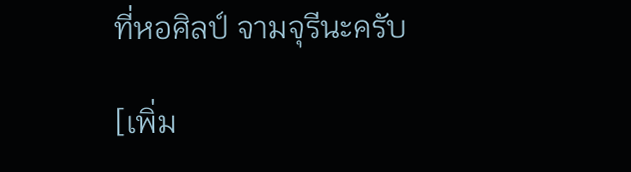ที่หอศิลป์ จามจุรีนะครับ

[เพิ่ม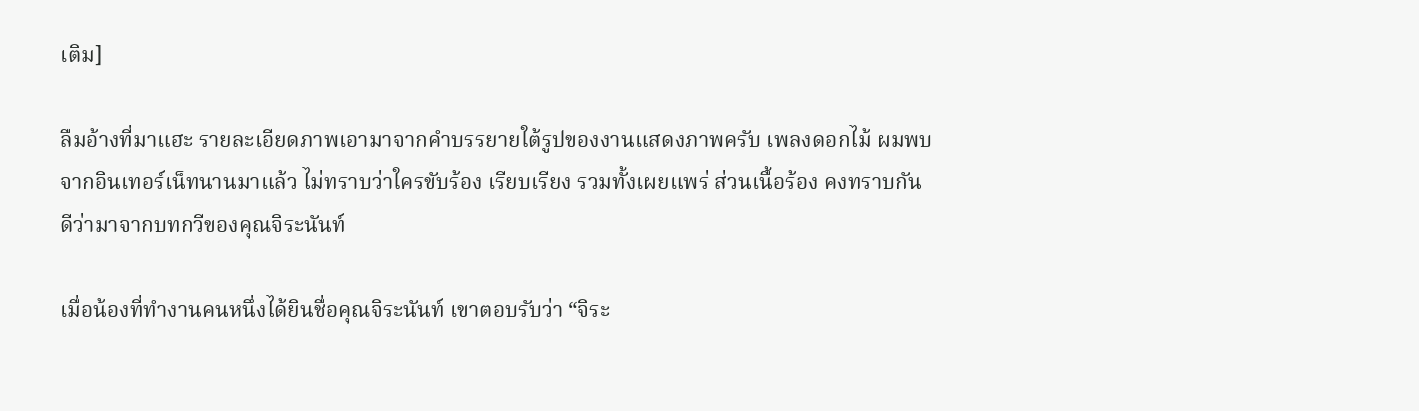เติม]

ลืมอ้างที่มาแฮะ รายละเอียดภาพเอามาจากคำบรรยายใต้รูปของงานแสดงภาพครับ เพลงดอกไม้ ผมพบจากอินเทอร์เน็ทนานมาแล้ว ไม่ทราบว่าใครขับร้อง เรียบเรียง รวมทั้งเผยแพร่ ส่วนเนื้อร้อง คงทราบกันดีว่ามาจากบทกวีของคุณจิระนันท์

เมื่อน้องที่ทำงานคนหนึ่งได้ยินชื่อคุณจิระนันท์ เขาตอบรับว่า “จิระ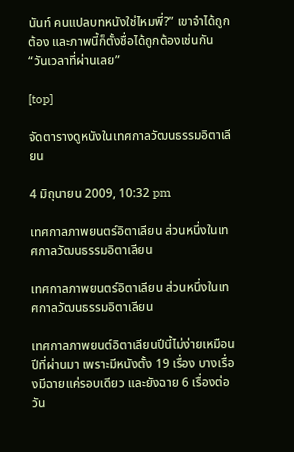นันท์ คนแปลบทหนังใช่ไหมพี่?” เขาจำได้ถูกต้อง และภาพนี้ก็ตั้งชื่อได้ถูกต้องเช่นกัน “วันเวลาที่ผ่านเลย”

[top]

จัดตารางดูหนังในเทศกาลวัฒนธรรมอิตาเลียน

4 มิถุนายน 2009, 10:32 pm

เทศกาลภาพยนตร์อิตาเลียน ส่วนหนึ่งในเทศกาลวัฒนธรรมอิตาเลียน

เทศกาลภาพยนตร์อิตาเลียน ส่วนหนึ่งในเทศกาลวัฒนธรรมอิตาเลียน

เทศกาลภาพยนต์อิตาเลียนปีนี้ไม่ง่ายเหมือนปีที่ผ่านมา เพราะมีหนังตั้ง 19 เรื่อง บางเรื่องมีฉายแค่รอบเดียว และยังฉาย 6 เรื่องต่อวัน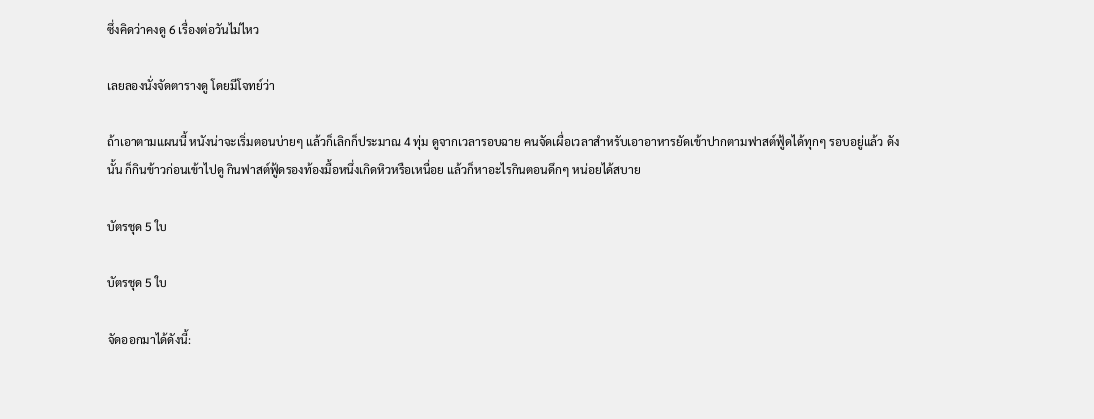ซึ่งคิดว่าคงดู 6 เรื่องต่อวันไม่ไหว

เลยลองนั่งจัดตารางดู โดยมีโจทย์ว่า

ถ้าเอาตามแผนนี้ หนังน่าจะเริ่มตอนบ่ายๆ แล้วก็เลิกก็ประมาณ 4 ทุ่ม ดูจากเวลารอบฉาย คนจัดเผื่อเวลาสำหรับเอาอาหารยัดเข้าปากตามฟาสต์ฟู้ดได้ทุกๆ รอบอยู่แล้ว ดังนั้น ก็กินข้าวก่อนเข้าไปดู กินฟาสต์ฟู้ดรองท้องมื้อหนึ่งเกิดหิวหรือเหนื่อย แล้วก็หาอะไรกินตอนดึกๆ หน่อยได้สบาย

บัตรชุด 5 ใบ

บัตรชุด 5 ใบ

จัดออกมาได้ดังนี้: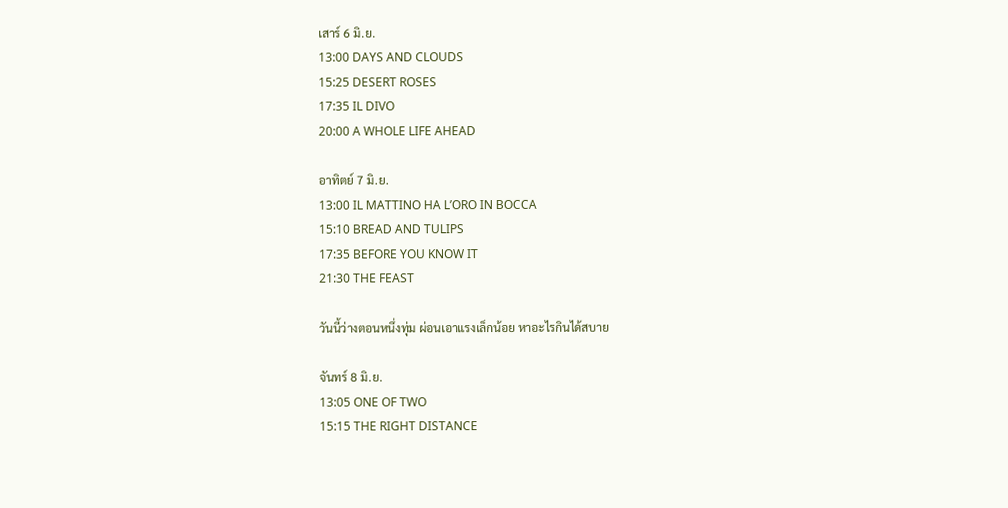เสาร์ 6 มิ.ย.
13:00 DAYS AND CLOUDS
15:25 DESERT ROSES
17:35 IL DIVO
20:00 A WHOLE LIFE AHEAD

อาทิตย์ 7 มิ.ย.
13:00 IL MATTINO HA L’ORO IN BOCCA
15:10 BREAD AND TULIPS
17:35 BEFORE YOU KNOW IT
21:30 THE FEAST

วันนี้ว่างตอนหนึ่งทุ่ม ผ่อนเอาแรงเล็กน้อย หาอะไรกินได้สบาย

จันทร์ 8 มิ.ย.
13:05 ONE OF TWO
15:15 THE RIGHT DISTANCE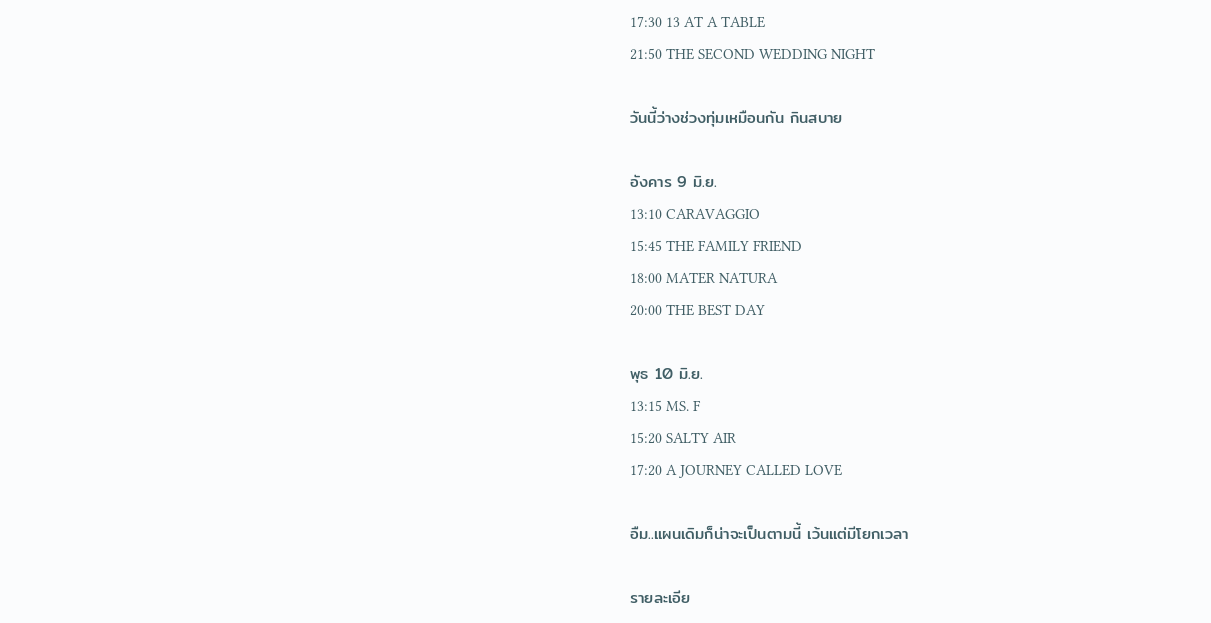17:30 13 AT A TABLE
21:50 THE SECOND WEDDING NIGHT

วันนี้ว่างช่วงทุ่มเหมือนกัน กินสบาย

อังคาร 9 มิ.ย.
13:10 CARAVAGGIO
15:45 THE FAMILY FRIEND
18:00 MATER NATURA
20:00 THE BEST DAY

พุธ 10 มิ.ย.
13:15 MS. F
15:20 SALTY AIR
17:20 A JOURNEY CALLED LOVE

อืม..แผนเดิมก็น่าจะเป็นตามนี้ เว้นแต่มีโยกเวลา

รายละเอีย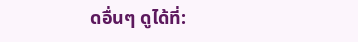ดอื่นๆ ดูได้ที่: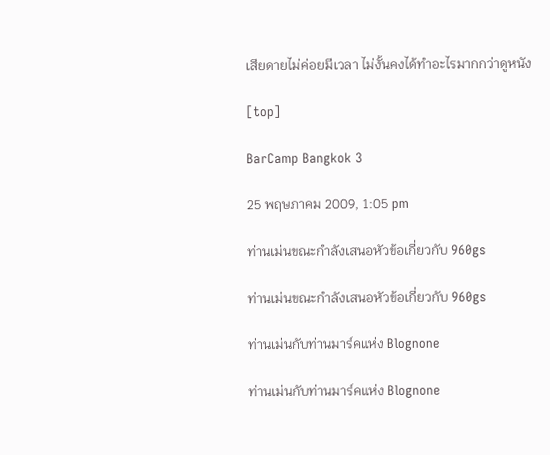เสียดายไม่ค่อยมีเวลา ไม่งั้นคงได้ทำอะไรมากกว่าดูหนัง

[top]

BarCamp Bangkok 3

25 พฤษภาคม 2009, 1:05 pm

ท่านเม่นขณะกำลังเสนอหัวข้อเกี่ยวกับ 960gs

ท่านเม่นขณะกำลังเสนอหัวข้อเกี่ยวกับ 960gs

ท่านเม่นกับท่านมาร์คแห่ง Blognone

ท่านเม่นกับท่านมาร์คแห่ง Blognone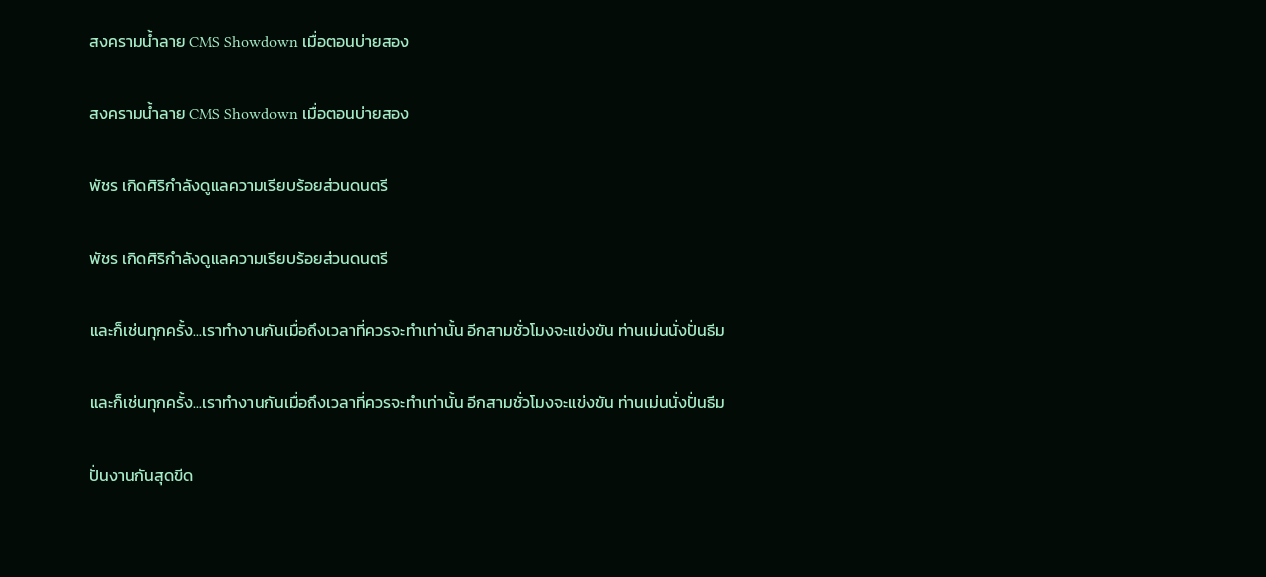สงครามน้ำลาย CMS Showdown เมื่อตอนบ่ายสอง

สงครามน้ำลาย CMS Showdown เมื่อตอนบ่ายสอง

พัชร เกิดศิริกำลังดูแลความเรียบร้อยส่วนดนตรี

พัชร เกิดศิริกำลังดูแลความเรียบร้อยส่วนดนตรี

และก็เช่นทุกครั้ง...เราทำงานกันเมื่อถึงเวลาที่ควรจะทำเท่านั้น อีกสามชั่วโมงจะแข่งขัน ท่านเม่นนั่งปั่นธีม

และก็เช่นทุกครั้ง...เราทำงานกันเมื่อถึงเวลาที่ควรจะทำเท่านั้น อีกสามชั่วโมงจะแข่งขัน ท่านเม่นนั่งปั่นธีม

ปั่นงานกันสุดขีด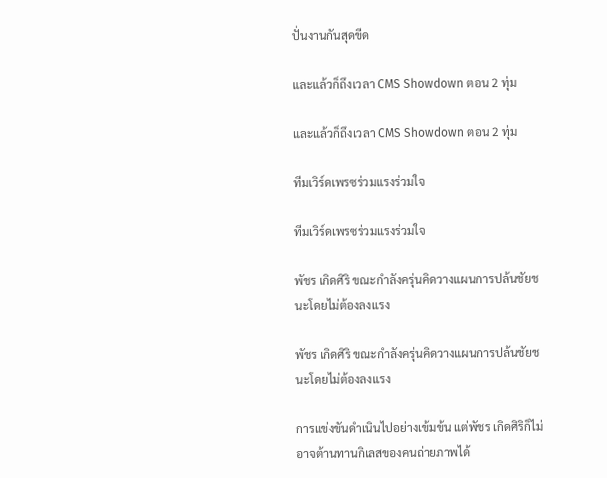ปั่นงานกันสุดขีด

และแล้วก็ถึงเวลา CMS Showdown ตอน 2 ทุ่ม

และแล้วก็ถึงเวลา CMS Showdown ตอน 2 ทุ่ม

ทีมเวิร์ดเพรซร่วมแรงร่วมใจ

ทีมเวิร์ดเพรซร่วมแรงร่วมใจ

พัชร เกิดศิริ ขณะกำลังครุ่นคิดวางแผนการปล้นชัยชนะโดยไม่ต้องลงแรง

พัชร เกิดศิริ ขณะกำลังครุ่นคิดวางแผนการปล้นชัยชนะโดยไม่ต้องลงแรง

การแข่งขันดำเนินไปอย่างเข้มข้น แต่พัชร เกิดศิริก็ไม่อาจต้านทานกิเลสของคนถ่ายภาพได้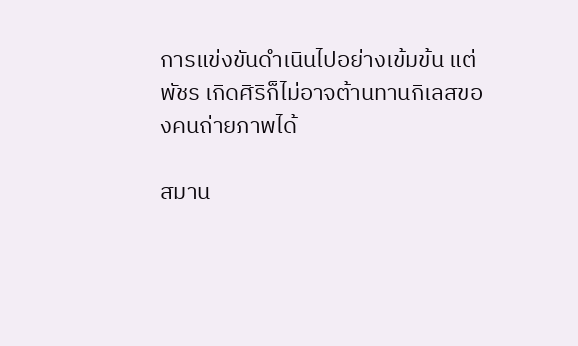การแข่งขันดำเนินไปอย่างเข้มข้น แต่พัชร เกิดศิริก็ไม่อาจต้านทานกิเลสของคนถ่ายภาพได้

สมาน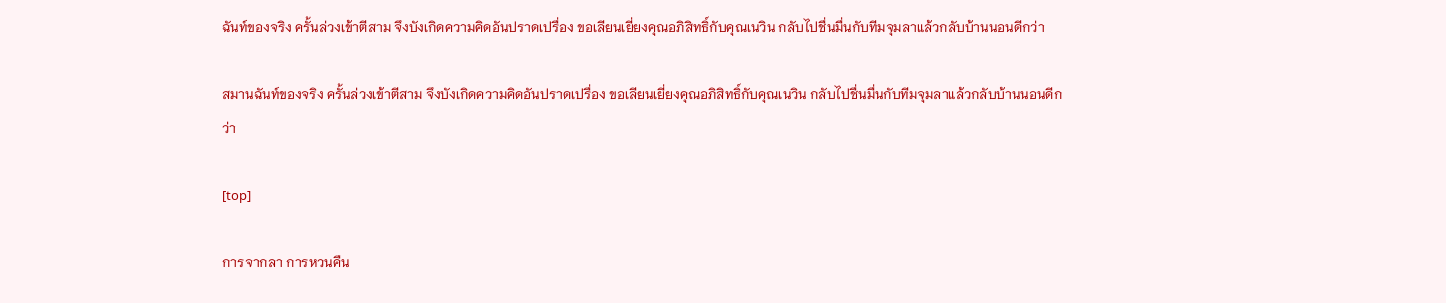ฉันท์ของจริง ครั้นล่วงเข้าตีสาม จึงบังเกิดความคิดอันปราดเปรื่อง ขอเลียนเยี่ยงคุณอภิสิทธิ์กับคุณเนวิน กลับไปชื่นมื่นกับทีมจุมลาแล้วกลับบ้านนอนดีกว่า

สมานฉันท์ของจริง ครั้นล่วงเข้าตีสาม จึงบังเกิดความคิดอันปราดเปรื่อง ขอเลียนเยี่ยงคุณอภิสิทธิ์กับคุณเนวิน กลับไปชื่นมื่นกับทีมจุมลาแล้วกลับบ้านนอนดีกว่า

[top]

การจากลา การหวนคืน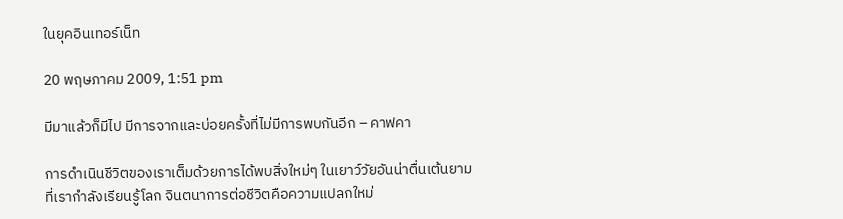ในยุคอินเทอร์เน็ท

20 พฤษภาคม 2009, 1:51 pm

มีมาแล้วก็มีไป มีการจากและบ่อยครั้งที่ไม่มีการพบกันอีก – คาฟคา

การดำเนินชีวิตของเราเต็มด้วยการได้พบสิ่งใหม่ๆ ในเยาว์วัยอันน่าตื่นเต้นยามที่เรากำลังเรียนรู้โลก จินตนาการต่อชีวิตคือความแปลกใหม่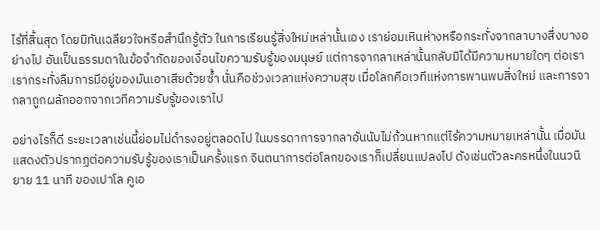ไร้ที่สิ้นสุด โดยมิทันเฉลียวใจหรือสำนึกรู้ตัว ในการเรียนรู้สิ่งใหม่เหล่านั้นเอง เราย่อมเหินห่างหรือกระทั่งจากลาบางสื่งบางอย่างไป อันเป็นธรรมดาในข้อจำกัดของเงื่อนไขความรับรู้ของมนุษย์ แต่การจากลาเหล่านั้นกลับมิได้มีความหมายใดๆ ต่อเรา เรากระทั่งลืมการมีอยู่ของมันเอาเสียด้วยซ้ำ นั่นคือช่วงเวลาแห่งความสุข เมื่อโลกคือเวทีแห่งการพานพบสิ่งใหม่ และการจากลาถูกผลักออกจากเวทีความรับรู้ของเราไป

อย่างไรก็ดี ระยะเวลาเช่นนี้ย่อมไม่ดำรงอยู่ตลอดไป ในบรรดาการจากลาอันนับไม่ถ้วนหากแต่ไร้ความหมายเหล่านั้น เมื่อมันแสดงตัวปรากฏต่อความรับรู้ของเราเป็นครั้งแรก จินตนาการต่อโลกของเราก็เปลี่ยนแปลงไป ดังเช่นตัวละครหนึ่งในนวนิยาย 11 นาที ของเปาโล คูเอ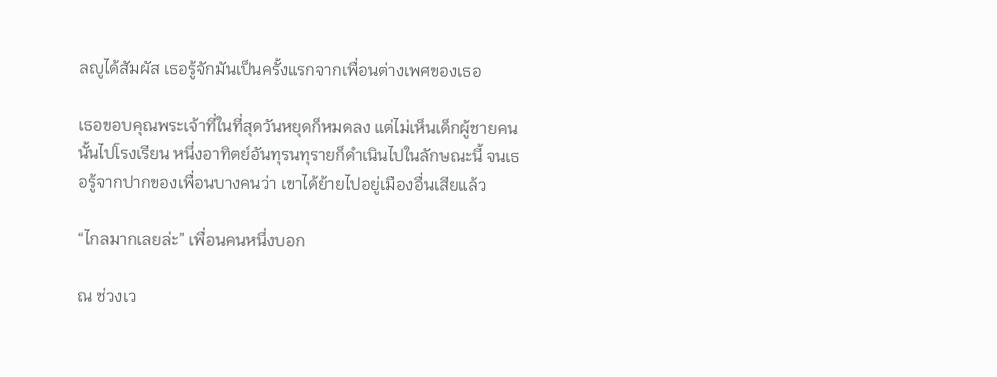ลญูได้สัมผัส เธอรู้จักมันเป็นครั้งแรกจากเพื่อนต่างเพศของเธอ

เธอขอบคุณพระเจ้าที่ในที่สุดวันหยุดก็หมดลง แต่ไม่เห็นเด็กผู้ชายคนนั้นไปโรงเรียน หนึ่งอาทิตย์อันทุรนทุรายก็ดำเนินไปในลักษณะนี้ จนเธอรู้จากปากของเพื่อนบางคนว่า เขาได้ย้ายไปอยู่เมืองอื่นเสียแล้ว

“ไกลมากเลยล่ะ” เพื่อนคนหนึ่งบอก

ณ ช่วงเว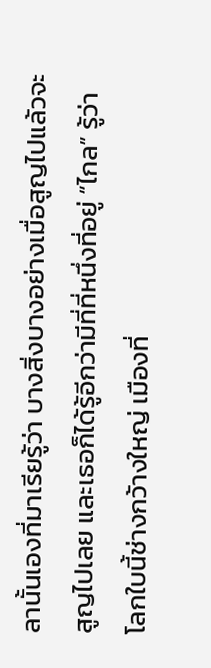ลานั้นเองที่มาเรียรู้ว่า บางสิ่งบางอย่างเมื่อสูญไปแล้วจะสูญไปเลย และเธอก็ได้รู้อีกว่ามีที่ที่หนึ่งที่อยู่ “ไกล” รู้ว่าโลกใบนี้ช่างกว้างใหญ่ เมืองที่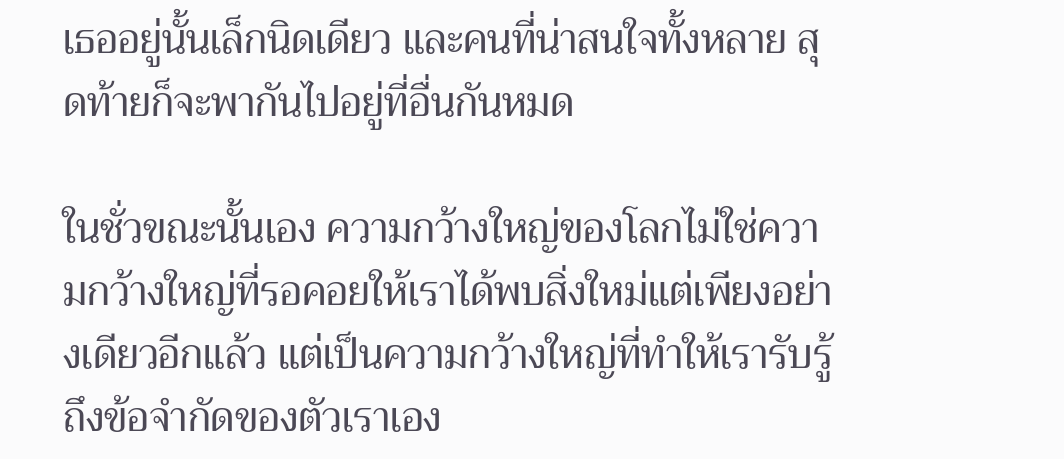เธออยู่นั้นเล็กนิดเดียว และคนที่น่าสนใจทั้งหลาย สุดท้ายก็จะพากันไปอยู่ที่อื่นกันหมด

ในชั่วขณะนั้นเอง ความกว้างใหญ่ของโลกไม่ใช่ความกว้างใหญ่ที่รอคอยให้เราได้พบสิ่งใหม่แต่เพียงอย่างเดียวอีกแล้ว แต่เป็นความกว้างใหญ่ที่ทำให้เรารับรู้ถึงข้อจำกัดของตัวเราเอง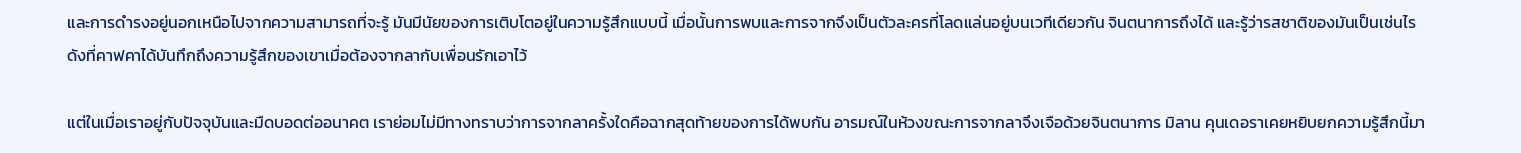และการดำรงอยู่นอกเหนือไปจากความสามารถที่จะรู้ มันมีนัยของการเติบโตอยู่ในความรู้สึกแบบนี้ เมื่อนั้นการพบและการจากจึงเป็นตัวละครที่โลดแล่นอยู่บนเวทีเดียวกัน จินตนาการถึงได้ และรู้ว่ารสชาติของมันเป็นเช่นไร ดังที่คาฟคาได้บันทึกถึงความรู้สึกของเขาเมื่อต้องจากลากับเพื่อนรักเอาไว้

แต่ในเมื่อเราอยู่กับปัจจุบันและมืดบอดต่ออนาคต เราย่อมไม่มีทางทราบว่าการจากลาครั้งใดคือฉากสุดท้ายของการได้พบกัน อารมณ์ในห้วงขณะการจากลาจึงเจือด้วยจินตนาการ มิลาน คุนเดอราเคยหยิบยกความรู้สึกนี้มา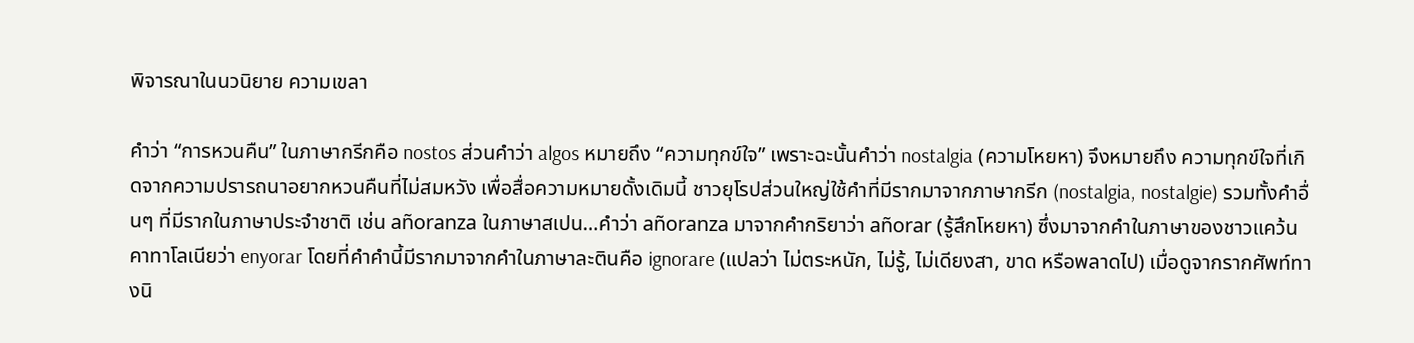พิจารณาในนวนิยาย ความเขลา

คำว่า “การหวนคืน” ในภาษากรีกคือ nostos ส่วนคำว่า algos หมายถึง “ความทุกข์ใจ” เพราะฉะนั้นคำว่า nostalgia (ความโหยหา) จึงหมายถึง ความทุกข์ใจที่เกิดจากความปรารถนาอยากหวนคืนที่ไม่สมหวัง เพื่อสื่อความหมายดั้งเดิมนี้ ชาวยุโรปส่วนใหญ่ใช้คำที่มีรากมาจากภาษากรีก (nostalgia, nostalgie) รวมทั้งคำอื่นๆ ที่มีรากในภาษาประจำชาติ เช่น añoranza ในภาษาสเปน…คำว่า añoranza มาจากคำกริยาว่า añorar (รู้สึกโหยหา) ซึ่งมาจากคำในภาษาของชาวแคว้นคาทาโลเนียว่า enyorar โดยที่คำคำนี้มีรากมาจากคำในภาษาละตินคือ ignorare (แปลว่า ไม่ตระหนัก, ไม่รู้, ไม่เดียงสา, ขาด หรือพลาดไป) เมื่อดูจากรากศัพท์ทางนิ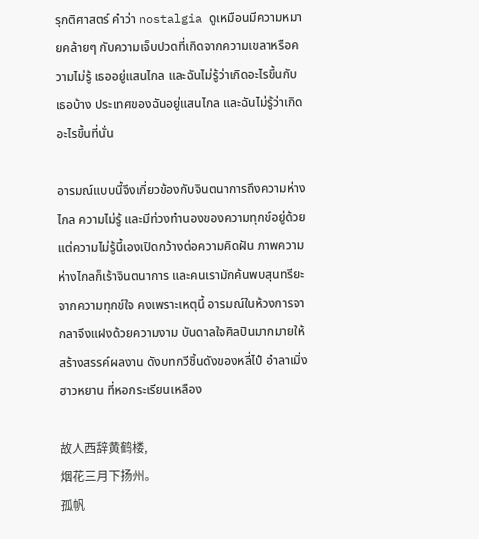รุกติศาสตร์ คำว่า nostalgia ดูเหมือนมีความหมายคล้ายๆ กับความเจ็บปวดที่เกิดจากความเขลาหรือความไม่รู้ เธออยู่แสนไกล และฉันไม่รู้ว่าเกิดอะไรขึ้นกับเธอบ้าง ประเทศของฉันอยู่แสนไกล และฉันไม่รู้ว่าเกิดอะไรขึ้นที่นั่น

อารมณ์แบบนี้จึงเกี่ยวข้องกับจินตนาการถึงความห่างไกล ความไม่รู้ และมีท่วงทำนองของความทุกข์อยู่ด้วย แต่ความไม่รู้นี้เองเปิดกว้างต่อความคิดฝัน ภาพความห่างไกลก็เร้าจินตนาการ และคนเรามักค้นพบสุนทรียะจากความทุกข์ใจ คงเพราะเหตุนี้ อารมณ์ในห้วงการจากลาจึงแฝงด้วยความงาม บันดาลใจศิลปินมากมายให้สร้างสรรค์ผลงาน ดังบทกวีชิ้นดังของหลี่ไป๋ อำลาเมิ่งฮาวหยาน ที่หอกระเรียนเหลือง

故人西辞黄鹤楼,
烟花三月下扬州。
孤帆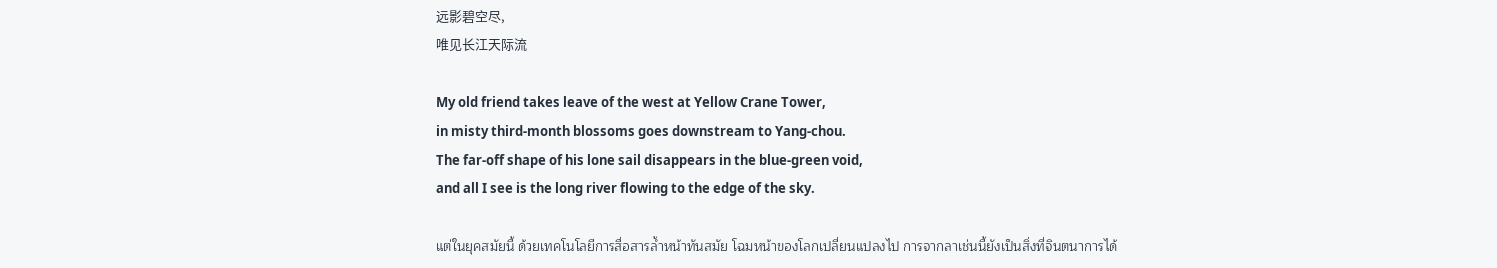远影碧空尽,
唯见长江天际流

My old friend takes leave of the west at Yellow Crane Tower,
in misty third-month blossoms goes downstream to Yang-chou.
The far-off shape of his lone sail disappears in the blue-green void,
and all I see is the long river flowing to the edge of the sky.

แต่ในยุคสมัยนี้ ด้วยเทคโนโลยีการสื่อสารล้ำหน้าทันสมัย โฉมหน้าของโลกเปลี่ยนแปลงไป การจากลาเช่นนี้ยังเป็นสิ่งที่จินตนาการได้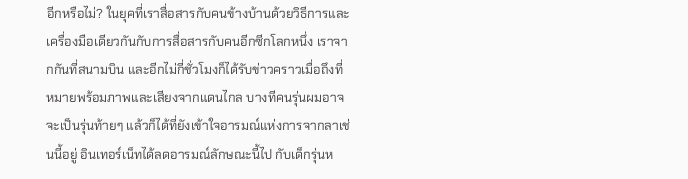อีกหรือไม่? ในยุคที่เราสื่อสารกับคนข้างบ้านด้วยวิธีการและเครื่องมือเดียวกันกับการสื่อสารกับคนอีกซีกโลกหนึ่ง เราจากกันที่สนามบิน และอีกไม่กี่ชั่วโมงก็ได้รับข่าวคราวเมื่อถึงที่หมายพร้อมภาพและเสียงจากแดนไกล บางทีคนรุ่นผมอาจจะเป็นรุ่นท้ายๆ แล้วก็ได้ที่ยังเข้าใจอารมณ์แห่งการจากลาเช่นนี้อยู่ อินเทอร์เน็ทได้ลดอารมณ์ลักษณะนี้ไป กับเด็กรุ่นห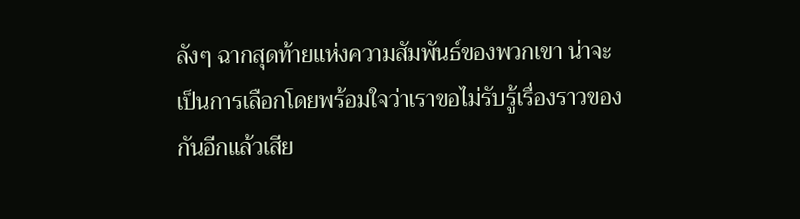ลังๆ ฉากสุดท้ายแห่งความสัมพันธ์ของพวกเขา น่าจะเป็นการเลือกโดยพร้อมใจว่าเราขอไม่รับรู้เรื่องราวของกันอีกแล้วเสีย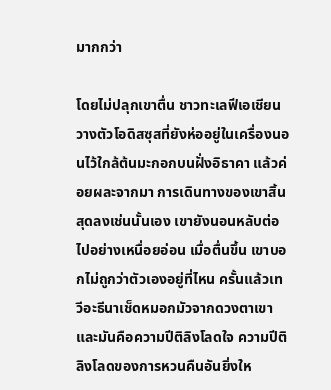มากกว่า

โดยไม่ปลุกเขาตื่น ชาวทะเลฟีเอเชียนวางตัวโอดิสซุสที่ยังห่ออยู่ในเครื่องนอนไว้ใกล้ต้นมะกอกบนฝั่งอิธาคา แล้วค่อยผละจากมา การเดินทางของเขาสิ้นสุดลงเช่นนั้นเอง เขายังนอนหลับต่อไปอย่างเหนื่อยอ่อน เมื่อตื่นขึ้น เขาบอกไม่ถูกว่าตัวเองอยู่ที่ไหน ครั้นแล้วเทวีอะธีนาเช็ดหมอกมัวจากดวงตาเขาและมันคือความปีติลิงโลดใจ ความปีติลิงโลดของการหวนคืนอันยิ่งให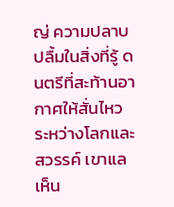ญ่ ความปลาบปลื้มในสิ่งที่รู้ ดนตรีที่สะท้านอากาศให้สั่นไหวระหว่างโลกและสวรรค์ เขาแลเห็น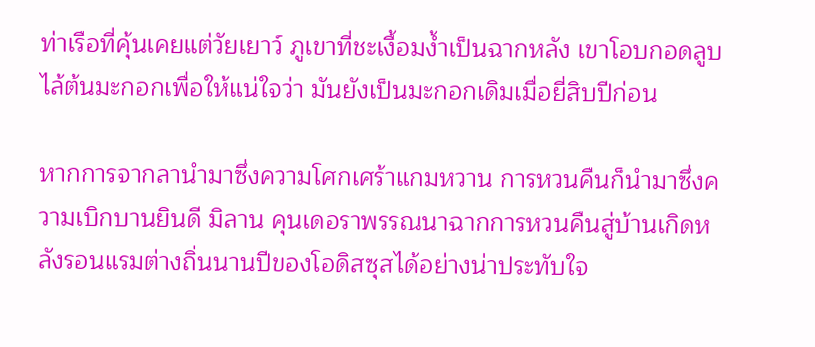ท่าเรือที่คุ้นเคยแต่วัยเยาว์ ภูเขาที่ชะเงื้อมง้ำเป็นฉากหลัง เขาโอบกอดลูบไล้ต้นมะกอกเพื่อให้แน่ใจว่า มันยังเป็นมะกอกเดิมเมื่อยี่สิบปีก่อน

หากการจากลานำมาซึ่งความโศกเศร้าแกมหวาน การหวนคืนก็นำมาซึ่งความเบิกบานยินดี มิลาน คุนเดอราพรรณนาฉากการหวนคืนสู่บ้านเกิดหลังรอนแรมต่างถิ่นนานปีของโอดิสซุสได้อย่างน่าประทับใจ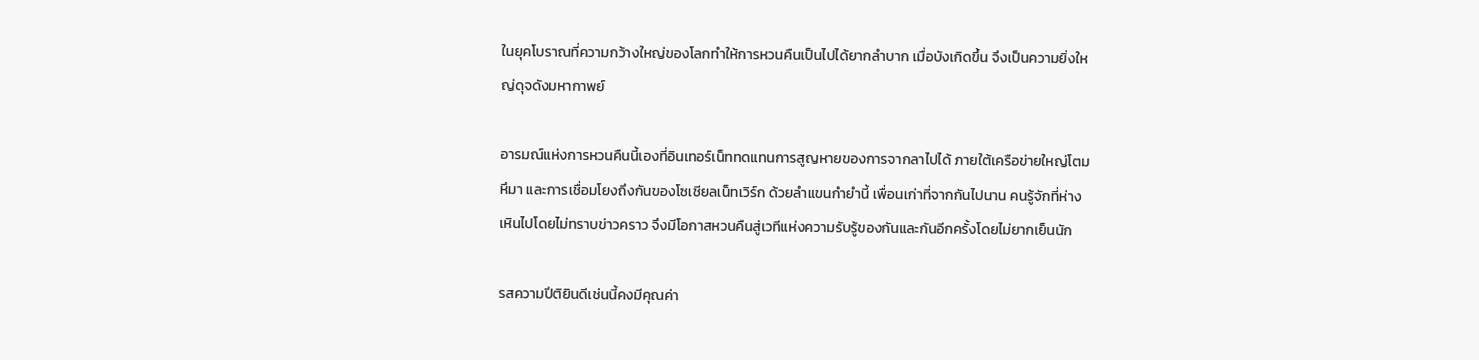ในยุคโบราณที่ความกว้างใหญ่ของโลกทำให้การหวนคืนเป็นไปได้ยากลำบาก เมื่อบังเกิดขึ้น จึงเป็นความยิ่งใหญ่ดุจดังมหากาพย์

อารมณ์แห่งการหวนคืนนี้เองที่อินเทอร์เน็ททดแทนการสูญหายของการจากลาไปได้ ภายใต้เครือข่ายใหญ่โตมหึมา และการเชื่อมโยงถึงกันของโซเชียลเน็ทเวิร์ก ด้วยลำแขนกำยำนี้ เพื่อนเก่าที่จากกันไปนาน คนรู้จักที่ห่างเหินไปโดยไม่ทราบข่าวคราว จึงมีโอกาสหวนคืนสู่เวทีแห่งความรับรู้ของกันและกันอีกครั้งโดยไม่ยากเย็นนัก

รสความปีติยินดีเช่นนี้คงมีคุณค่า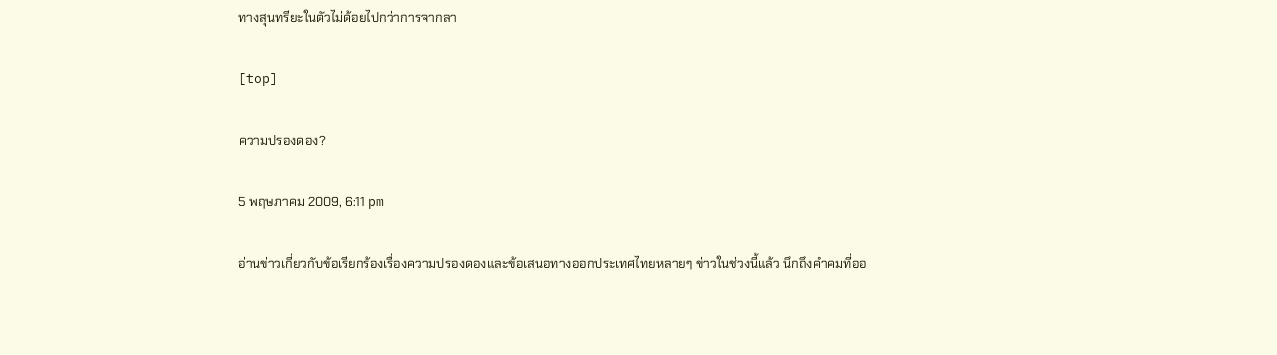ทางสุนทรียะในตัวไม่ด้อยไปกว่าการจากลา

[top]

ความปรองดอง?

5 พฤษภาคม 2009, 6:11 pm

อ่านข่าวเกี่ยวกับข้อเรียกร้องเรื่องความปรองดองและข้อเสนอทางออกประเทศไทยหลายๆ ข่าวในช่วงนี้แล้ว นึกถึงคำคมที่ออ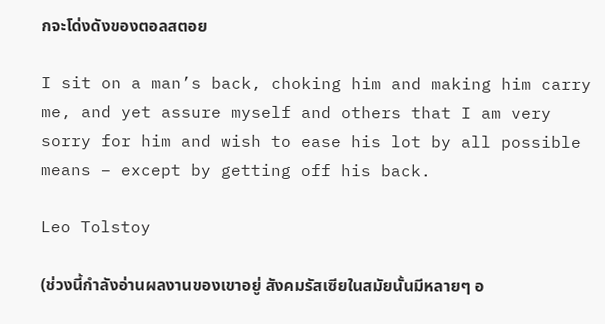กจะโด่งดังของตอลสตอย

I sit on a man’s back, choking him and making him carry me, and yet assure myself and others that I am very sorry for him and wish to ease his lot by all possible means – except by getting off his back.

Leo Tolstoy

(ช่วงนี้กำลังอ่านผลงานของเขาอยู่ สังคมรัสเซียในสมัยนั้นมีหลายๆ อ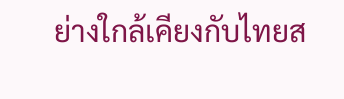ย่างใกล้เคียงกับไทยส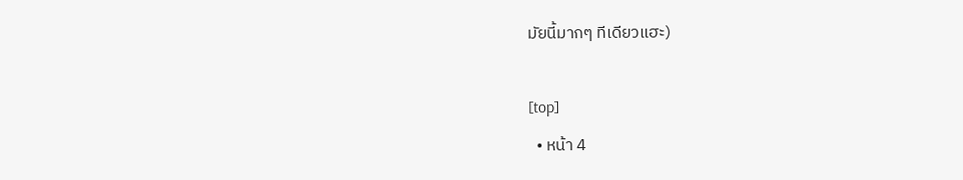มัยนี้มากๆ ทีเดียวแฮะ)

[top]
  • หน้า 4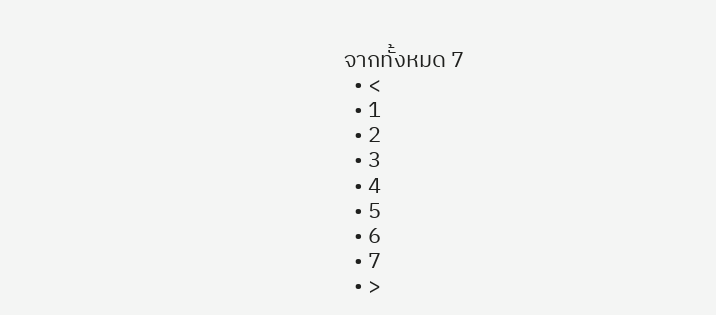จากทั้งหมด 7
  • <
  • 1
  • 2
  • 3
  • 4
  • 5
  • 6
  • 7
  • >